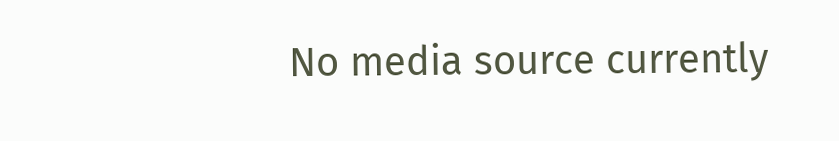No media source currently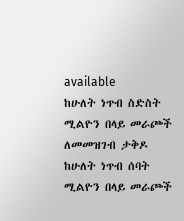available
ከሁለት ነጥብ ስድስት ሚልዮን በላይ መራጮች ለመመዝገብ ታቅዶ ከሁለት ነጥብ ሰባት ሚልዮን በላይ መራጮች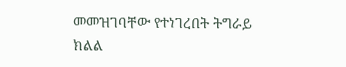መመዝገባቸው የተነገረበት ትግራይ ክልል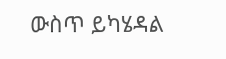ውስጥ ይካሄዳል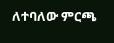ለተባለው ምርጫ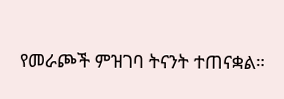የመራጮች ምዝገባ ትናንት ተጠናቋል።